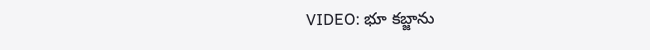VIDEO: భూ కబ్జాను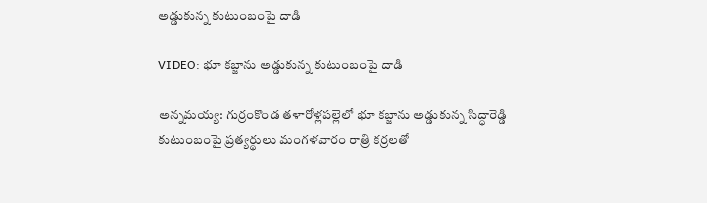అడ్డుకున్న కుటుంబంపై దాడి

VIDEO: భూ కబ్జాను అడ్డుకున్న కుటుంబంపై దాడి

అన్నమయ్య: గుర్రంకొండ తళారోళ్లపల్లెలో భూ కబ్జాను అడ్డుకున్న సిద్ధారెడ్డి కుటుంబంపై ప్రత్యర్థులు మంగళవారం రాత్రి కర్రలతో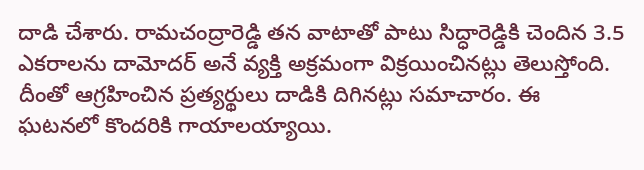దాడి చేశారు. రామచంద్రారెడ్డి తన వాటాతో పాటు సిద్ధారెడ్డికి చెందిన 3.5 ఎకరాలను దామోదర్ అనే వ్యక్తి అక్రమంగా విక్రయించినట్లు తెలుస్తోంది. దీంతో ఆగ్రహించిన ప్రత్యర్థులు దాడికి దిగినట్లు సమాచారం. ఈ ఘటనలో కొందరికి గాయాలయ్యాయి.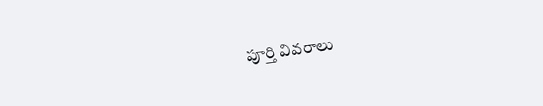పూర్తి వివరాలు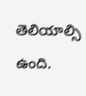తెలియాల్సి ఉంది.